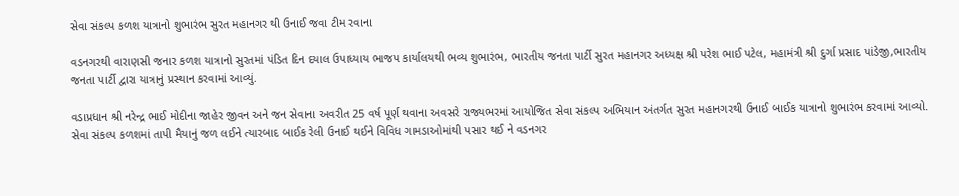સેવા સંકલ્પ કળશ યાત્રાનો શુભારંભ સુરત મહાનગર થી ઉનાઈ જવા ટીમ રવાના

વડનગરથી વારાણસી જનાર કળશ યાત્રાનો સુરતમાં પંડિત દિન દયાલ ઉપાધ્યાય ભાજપ કાર્યાલયથી ભવ્ય શુભારંભ, ભારતીય જનતા પાર્ટી સુરત મહાનગર અધ્યક્ષ શ્રી પરેશ ભાઈ પટેલ, મહામંત્રી શ્રી દુર્ગા પ્રસાદ પાંડેજી,ભારતીય જનતા પાર્ટી દ્વારા યાત્રાનું પ્રસ્થાન કરવામાં આવ્યું.

વડાપ્રધાન શ્રી નરેન્દ્ર ભાઈ મોદીના જાહેર જીવન અને જન સેવાના અવરીત 25 વર્ષ પૂર્ણ થવાના અવસરે રાજ્યભરમાં આયોજિત સેવા સંકલ્પ અભિયાન અંતર્ગત સુરત મહાનગરથી ઉનાઈ બાઈક યાત્રાનો શુભારંભ કરવામાં આવ્યો.
સેવા સંકલ્પ કળશમાં તાપી મૈયાનું જળ લઈને ત્યારબાદ બાઈક રેલી ઉનાઈ થઈને વિવિધ ગામડાઓમાંથી પસાર થઈ ને વડનગર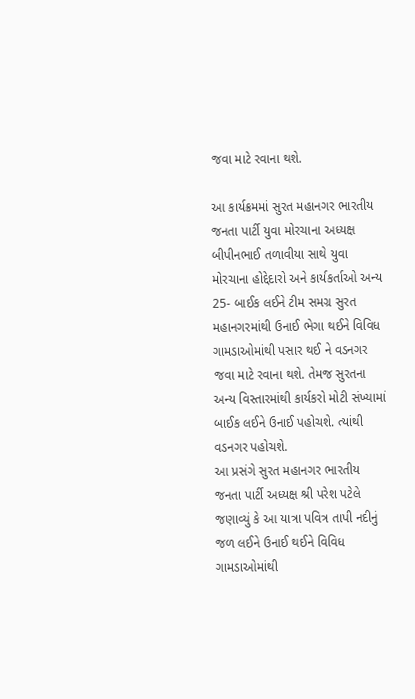જવા માટે રવાના થશે.

આ કાર્યક્રમમાં સુરત મહાનગર ભારતીય જનતા પાર્ટી યુવા મોરચાના અધ્યક્ષ બીપીનભાઈ તળાવીયા સાથે યુવા મોરચાના હોદ્દેદારો અને કાર્યકર્તાઓ અન્ય 25- બાઈક લઈને ટીમ સમગ્ર સુરત મહાનગરમાંથી ઉનાઈ ભેગા થઈને વિવિધ ગામડાઓમાંથી પસાર થઈ ને વડનગર જવા માટે રવાના થશે. તેમજ સુરતના અન્ય વિસ્તારમાંથી કાર્યકરો મોટી સંખ્યામાં બાઈક લઈને ઉનાઈ પહોચશે. ત્યાંથી વડનગર પહોચશે.
આ પ્રસંગે સુરત મહાનગર ભારતીય જનતા પાર્ટી અધ્યક્ષ શ્રી પરેશ પટેલે જણાવ્યું કે આ યાત્રા પવિત્ર તાપી નદીનું જળ લઈને ઉનાઈ થઈને વિવિધ ગામડાઓમાંથી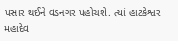પસાર થઈને વડનગર પહોચશે. ત્યાં હાટકેશ્વર મહાદેવ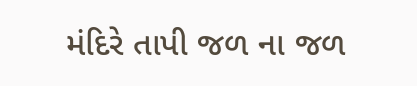મંદિરે તાપી જળ ના જળ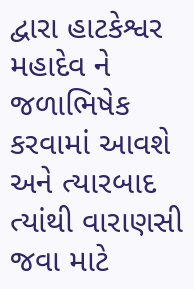દ્વારા હાટકેશ્વર મહાદેવ ને જળાભિષેક કરવામાં આવશે અને ત્યારબાદ ત્યાંથી વારાણસી જવા માટે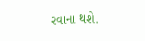રવાના થશે.